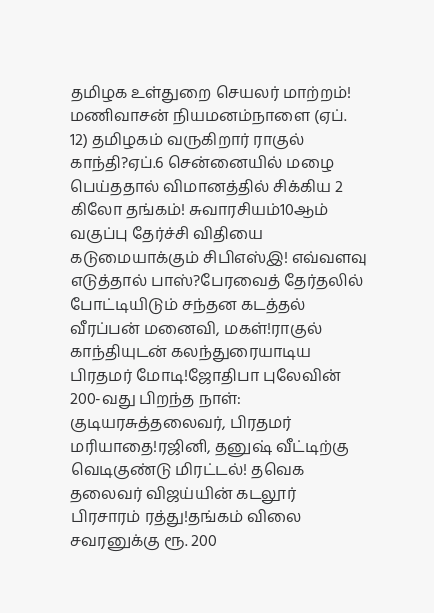தமிழக உள்துறை செயலர் மாற்றம்! மணிவாசன் நியமனம்நாளை (ஏப். 12) தமிழகம் வருகிறார் ராகுல் காந்தி?ஏப்.6 சென்னையில் மழை பெய்ததால் விமானத்தில் சிக்கிய 2 கிலோ தங்கம்! சுவாரசியம்10ஆம் வகுப்பு தேர்ச்சி விதியை கடுமையாக்கும் சிபிஎஸ்இ! எவ்வளவு எடுத்தால் பாஸ்?பேரவைத் தேர்தலில் போட்டியிடும் சந்தன கடத்தல் வீரப்பன் மனைவி, மகள்!ராகுல் காந்தியுடன் கலந்துரையாடிய பிரதமர் மோடி!ஜோதிபா புலேவின் 200-வது பிறந்த நாள்: குடியரசுத்தலைவர், பிரதமர் மரியாதை!ரஜினி, தனுஷ் வீட்டிற்கு வெடிகுண்டு மிரட்டல்! தவெக தலைவர் விஜய்யின் கடலூர் பிரசாரம் ரத்து!தங்கம் விலை சவரனுக்கு ரூ. 200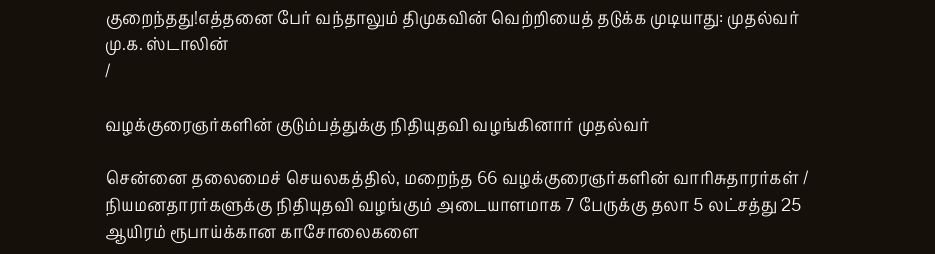குறைந்தது!எத்தனை பேர் வந்தாலும் திமுகவின் வெற்றியைத் தடுக்க முடியாது: முதல்வர் மு.க. ஸ்டாலின்
/

வழக்குரைஞர்களின் குடும்பத்துக்கு நிதியுதவி வழங்கினார் முதல்வர்

சென்னை தலைமைச் செயலகத்தில், மறைந்த 66 வழக்குரைஞர்களின் வாரிசுதாரர்கள் / நியமனதாரர்களுக்கு நிதியுதவி வழங்கும் அடையாளமாக 7 பேருக்கு தலா 5 லட்சத்து 25 ஆயிரம் ரூபாய்க்கான காசோலைகளை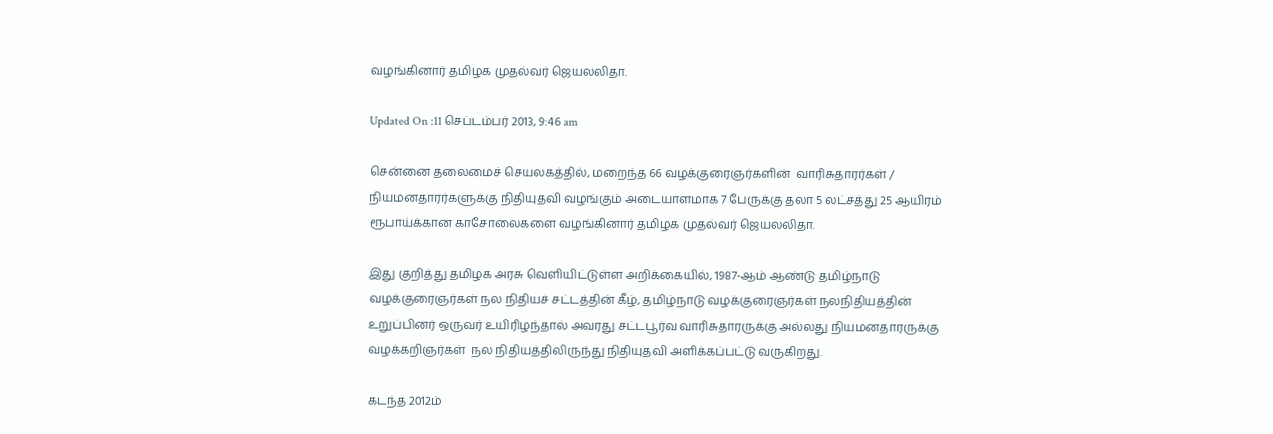வழங்கினார் தமிழக முதல்வர் ஜெயலலிதா.

Updated On :11 செப்டம்பர் 2013, 9:46 am

சென்னை தலைமைச் செயலகத்தில், மறைந்த 66 வழக்குரைஞர்களின்  வாரிசுதாரர்கள் / நியமனதாரர்களுக்கு நிதியுதவி வழங்கும் அடையாளமாக 7 பேருக்கு தலா 5 லட்சத்து 25 ஆயிரம் ரூபாய்க்கான காசோலைகளை வழங்கினார் தமிழக முதல்வர் ஜெயலலிதா.

இது குறித்து தமிழக அரசு வெளியிட்டுள்ள அறிக்கையில், 1987-ஆம் ஆண்டு தமிழ்நாடு வழக்குரைஞர்கள் நல நிதியச் சட்டத்தின் கீழ், தமிழ்நாடு வழக்குரைஞர்கள் நலநிதியத்தின் உறுப்பினர் ஒருவர் உயிரிழந்தால் அவரது சட்டபூர்வ வாரிசுதாரருக்கு அல்லது நியமனதாரருக்கு வழக்கறிஞர்கள்  நல நிதியத்திலிருந்து நிதியுதவி அளிக்கப்பட்டு வருகிறது.

கடந்த 2012ம்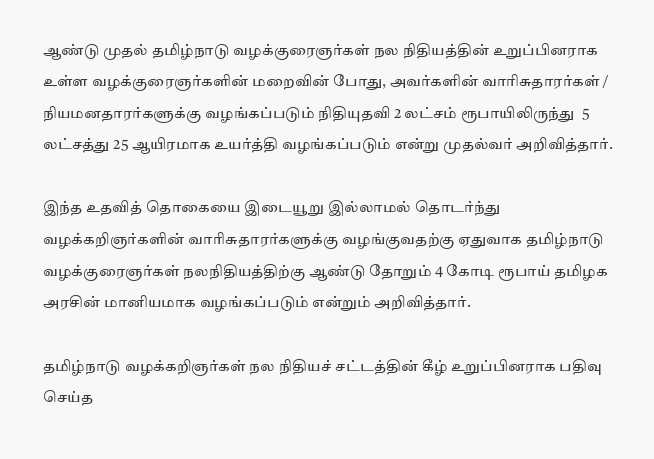ஆண்டு முதல் தமிழ்நாடு வழக்குரைஞர்கள் நல நிதியத்தின் உறுப்பினராக உள்ள வழக்குரைஞர்களின் மறைவின் போது, அவர்களின் வாரிசுதாரர்கள் / நியமனதாரர்களுக்கு வழங்கப்படும் நிதியுதவி 2 லட்சம் ரூபாயிலிருந்து  5 லட்சத்து 25 ஆயிரமாக உயர்த்தி வழங்கப்படும் என்று முதல்வர் அறிவித்தார்.

இந்த உதவித் தொகையை இடையூறு இல்லாமல் தொடர்ந்து வழக்கறிஞர்களின் வாரிசுதாரர்களுக்கு வழங்குவதற்கு ஏதுவாக தமிழ்நாடு வழக்குரைஞர்கள் நலநிதியத்திற்கு ஆண்டு தோறும் 4 கோடி ரூபாய் தமிழக அரசின் மானியமாக வழங்கப்படும் என்றும் அறிவித்தார்.

தமிழ்நாடு வழக்கறிஞர்கள் நல நிதியச் சட்டத்தின் கீழ் உறுப்பினராக பதிவு செய்த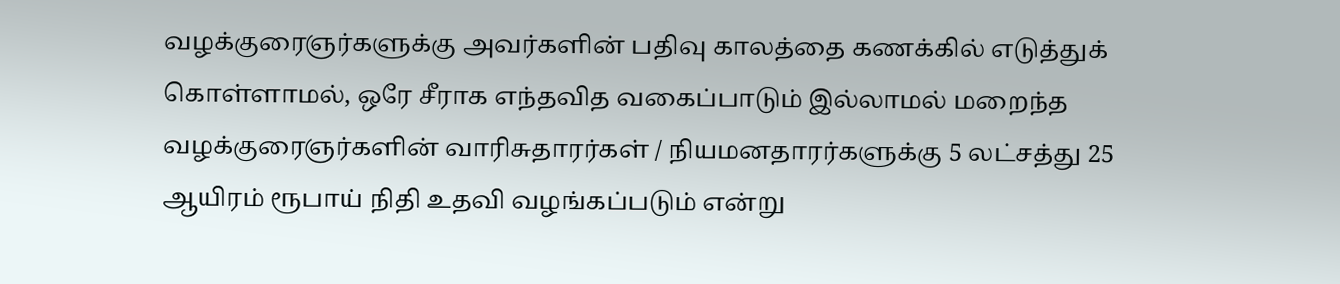வழக்குரைஞர்களுக்கு அவர்களின் பதிவு காலத்தை கணக்கில் எடுத்துக் கொள்ளாமல், ஒரே சீராக எந்தவித வகைப்பாடும் இல்லாமல் மறைந்த வழக்குரைஞர்களின் வாரிசுதாரர்கள் / நியமனதாரர்களுக்கு 5 லட்சத்து 25 ஆயிரம் ரூபாய் நிதி உதவி வழங்கப்படும் என்று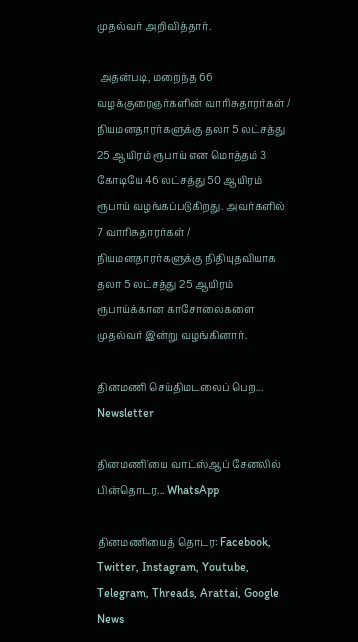முதல்வர் அறிவித்தார்.

 அதன்படி, மறைந்த 66 வழக்குரைஞர்களின் வாரிசுதாரர்கள் / நியமனதாரர்களுக்கு தலா 5 லட்சத்து 25 ஆயிரம் ரூபாய் என மொத்தம் 3 கோடியே 46 லட்சத்து 50 ஆயிரம் ரூபாய் வழங்கப்படுகிறது. அவர்களில் 7 வாரிசுதாரர்கள் / நியமனதாரர்களுக்கு நிதியுதவியாக தலா 5 லட்சத்து 25 ஆயிரம் ரூபாய்க்கான காசோலைகளை முதல்வர் இன்று வழங்கினார்.

தினமணி செய்திமடலைப் பெற... Newsletter

தினமணி'யை வாட்ஸ்ஆப் சேனலில் பின்தொடர... WhatsApp

தினமணியைத் தொடர: Facebook, Twitter, Instagram, Youtube, Telegram, Threads, Arattai, Google News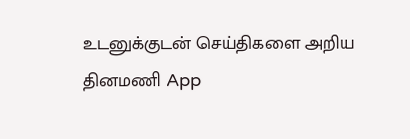உடனுக்குடன் செய்திகளை அறிய தினமணி App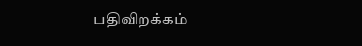பதிவிறக்கம்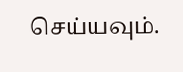செய்யவும்.